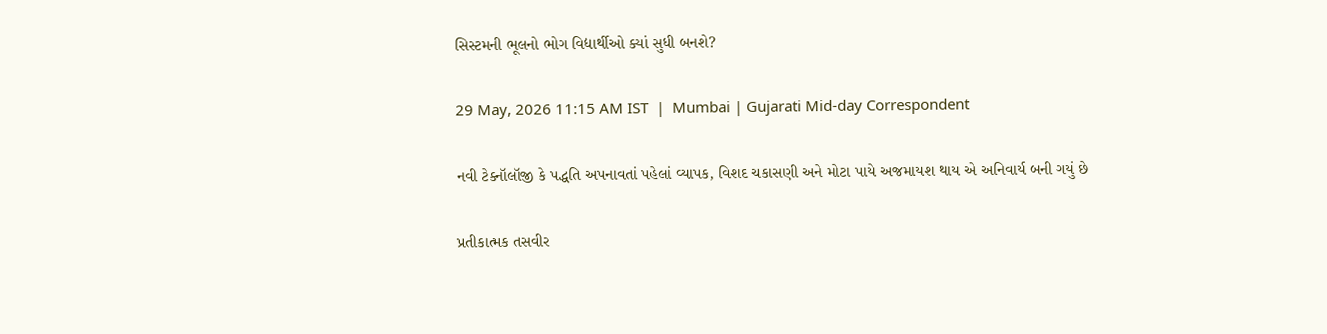સિસ્ટમની ભૂલનો ભોગ વિદ્યાર્થીઓ ક્યાં સુધી બનશે?

29 May, 2026 11:15 AM IST  |  Mumbai | Gujarati Mid-day Correspondent

નવી ટેક્નૉલૉજી કે પદ્ધતિ અપનાવતાં પહેલાં વ્યાપક, વિશદ ચકાસણી અને મોટા પાયે અજમાયશ થાય એ અનિવાર્ય બની ગયું છે

પ્રતીકાત્મક તસવીર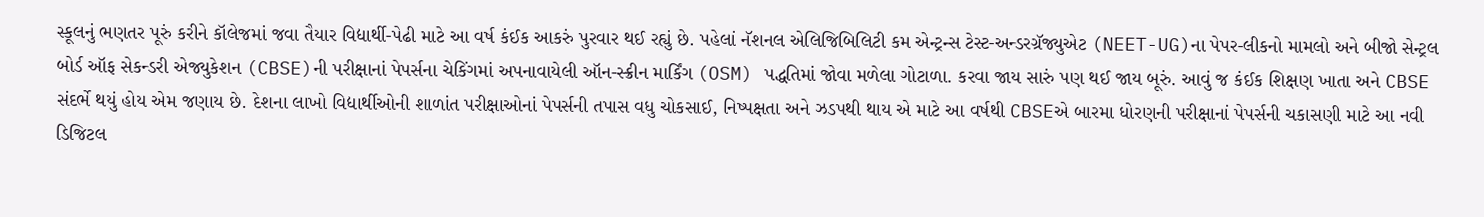સ્કૂલનું ભણતર પૂરું કરીને કૉલેજમાં જવા તૈયાર વિદ્યાર્થી-પેઢી માટે આ વર્ષ કંઈક આકરું પુરવાર થઈ રહ્યું છે. પહેલાં નૅશનલ એલિજિબિલિટી કમ એન્ટ્રન્સ ટેસ્ટ-અન્ડરગ્રૅજ્યુએટ (NEET-UG)ના પેપર-લીકનો મામલો અને બીજો સેન્ટ્રલ બોર્ડ ઑફ સેકન્ડરી એજ્યુકેશન (CBSE)ની પરીક્ષાનાં પેપર્સના ચેકિંગમાં અપનાવાયેલી ઑન-સ્ક્રીન માર્કિંગ (OSM) પદ્ધતિમાં જોવા મળેલા ગોટાળા. કરવા જાય સારું પણ થઈ જાય બૂરું. આવું જ કંઈક શિક્ષણ ખાતા અને CBSE સંદર્ભે થયું હોય એમ જણાય છે. દેશના લાખો વિદ્યાર્થીઓની શાળાંત પરીક્ષાઓનાં પેપર્સની તપાસ વધુ ચોકસાઈ, નિષ્પક્ષતા અને ઝડપથી થાય એ માટે આ વર્ષથી CBSEએ બારમા ધોરણની પરીક્ષાનાં પેપર્સની ચકાસણી માટે આ નવી ડિજિટલ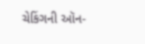ચેકિંગની ઑન-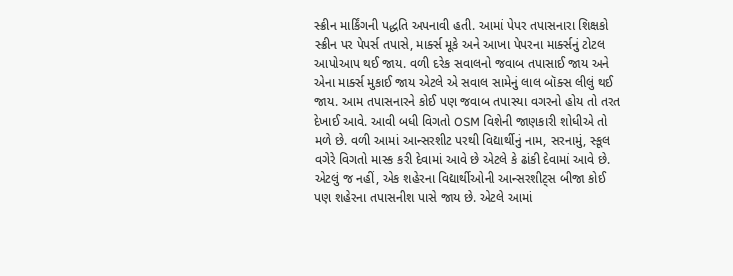સ્ક્રીન માર્કિંગની પદ્ધતિ અપનાવી હતી. આમાં પેપર તપાસનારા શિક્ષકો સ્ક્રીન પર પેપર્સ તપાસે, માર્ક્સ મૂકે અને આખા પેપરના માર્ક્સનું ટોટલ આપોઆપ થઈ જાય. વળી દરેક સવાલનો જવાબ તપાસાઈ જાય અને એના માર્ક્સ મુકાઈ જાય એટલે એ સવાલ સામેનું લાલ બૉક્સ લીલું થઈ જાય. આમ તપાસનારને કોઈ પણ જવાબ તપાસ્યા વગરનો હોય તો તરત દેખાઈ આવે. આવી બધી વિગતો OSM વિશેની જાણકારી શોધીએ તો મળે છે. વળી આમાં આન્સરશીટ પરથી વિદ્યાર્થીનું નામ, સરનામું, સ્કૂલ વગેરે વિગતો માસ્ક કરી દેવામાં આવે છે એટલે કે ઢાંકી દેવામાં આવે છે. એટલું જ નહીં, એક શહેરના વિદ્યાર્થીઓની આન્સરશીટ્સ બીજા કોઈ પણ શહેરના તપાસનીશ પાસે જાય છે. એટલે આમાં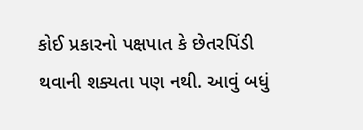કોઈ પ્રકારનો પક્ષપાત કે છેતરપિંડી થવાની શક્યતા પણ નથી. આવું બધું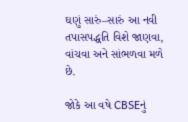ઘણું સારું–સારું આ નવી તપાસપદ્ધતિ વિશે જાણવા, વાંચવા અને સાંભળવા મળે છે.

જોકે આ વષે CBSEનું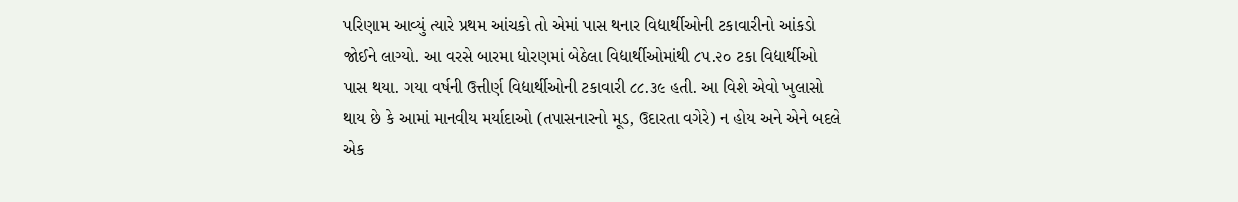પરિણામ આવ્યું ત્યારે પ્રથમ આંચકો તો એમાં પાસ થનાર વિદ્યાર્થીઓની ટકાવારીનો આંકડો જોઈને લાગ્યો. આ વરસે બારમા ધોરણમાં બેઠેલા વિદ્યાર્થીઓમાંથી ૮૫.૨૦ ટકા વિદ્યાર્થીઓ પાસ થયા. ગયા વર્ષની ઉત્તીર્ણ વિદ્યાર્થીઓની ટકાવારી ૮૮.૩૯ હતી. આ વિશે એવો ખુલાસો થાય છે કે આમાં માનવીય મર્યાદાઓ (તપાસનારનો મૂડ, ઉદારતા વગેરે) ન હોય અને એને બદલે એક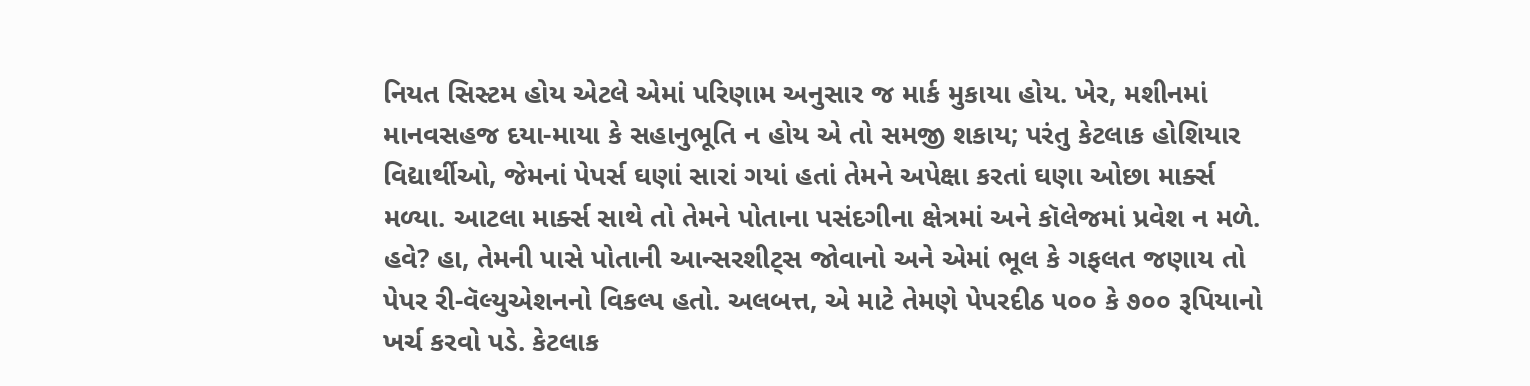નિયત સિસ્ટમ હોય એટલે એમાં પરિણામ અનુસાર જ માર્ક મુકાયા હોય. ખેર, મશીનમાં માનવસહજ દયા-માયા કે સહાનુભૂતિ ન હોય એ તો સમજી શકાય; પરંતુ કેટલાક હોશિયાર વિદ્યાર્થીઓ, જેમનાં પેપર્સ ઘણાં સારાં ગયાં હતાં તેમને અપેક્ષા કરતાં ઘણા ઓછા માર્ક્સ મળ્યા. આટલા માર્ક્સ સાથે તો તેમને પોતાના પસંદગીના ક્ષેત્રમાં અને કૉલેજમાં પ્રવેશ ન મળે. હવે? હા, તેમની પાસે પોતાની આન્સરશીટ્સ જોવાનો અને એમાં ભૂલ કે ગફલત જણાય તો પેપર રી-વૅલ્યુએશનનો વિકલ્પ હતો. અલબત્ત, એ માટે તેમણે પેપરદીઠ ૫૦૦ કે ૭૦૦ રૂપિયાનો ખર્ચ કરવો પડે. કેટલાક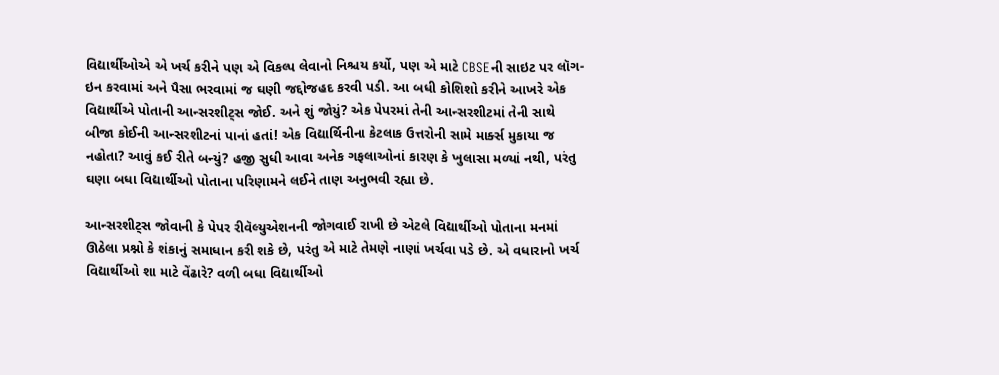વિદ્યાર્થીઓએ એ ખર્ચ કરીને પણ એ વિકલ્પ લેવાનો નિશ્ચય કર્યો, પણ એ માટે CBSEની સાઇટ પર લૉગ-ઇન કરવામાં અને પૈસા ભરવામાં જ ઘણી જદ્દોજહદ કરવી પડી. આ બધી કોશિશો કરીને આખરે એક વિદ્યાર્થીએ પોતાની આન્સરશીટ્સ જોઈ. અને શું જોયું? એક પેપરમાં તેની આન્સરશીટમાં તેની સાથે બીજા કોઈની આન્સરશીટનાં પાનાં હતાં! એક વિદ્યાર્થિનીના કેટલાક ઉત્તરોની સામે માર્ક્સ મુકાયા જ નહોતા? આવું કઈ રીતે બન્યું? હજી સુધી આવા અનેક ગફલાઓનાં કારણ કે ખુલાસા મળ્યાં નથી, પરંતુ ઘણા બધા વિદ્યાર્થીઓ પોતાના પરિણામને લઈને તાણ અનુભવી રહ્યા છે.

આન્સરશીટ્સ જોવાની કે પેપર રીવૅલ્યુએશનની જોગવાઈ રાખી છે એટલે વિદ્યાર્થીઓ પોતાના મનમાં ઊઠેલા પ્રશ્નો કે શંકાનું સમાધાન કરી શકે છે, પરંતુ એ માટે તેમણે નાણાં ખર્ચવા પડે છે. એ વધારાનો ખર્ચ વિદ્યાર્થીઓ શા માટે વેંઢારે? વળી બધા વિદ્યાર્થીઓ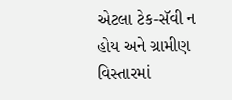એટલા ટેક-સૅવી ન હોય અને ગ્રામીણ વિસ્તારમાં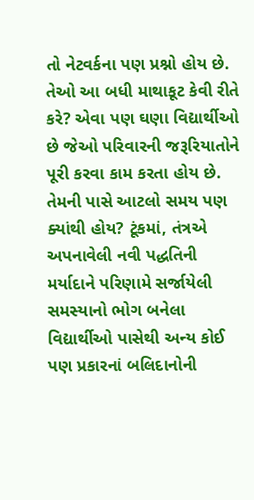તો નેટવર્કના પણ પ્રશ્નો હોય છે. તેઓ આ બધી માથાકૂટ કેવી રીતે કરે? એવા પણ ઘણા વિદ્યાર્થીઓ છે જેઓ પરિવારની જરૂરિયાતોને પૂરી કરવા કામ કરતા હોય છે. તેમની પાસે આટલો સમય પણ ક્યાંથી હોય? ટૂંકમાં, તંત્રએ અપનાવેલી નવી પદ્ધતિની મર્યાદાને પરિણામે સર્જાયેલી સમસ્યાનો ભોગ બનેલા વિદ્યાર્થીઓ પાસેથી અન્ય કોઈ પણ પ્રકારનાં બલિદાનોની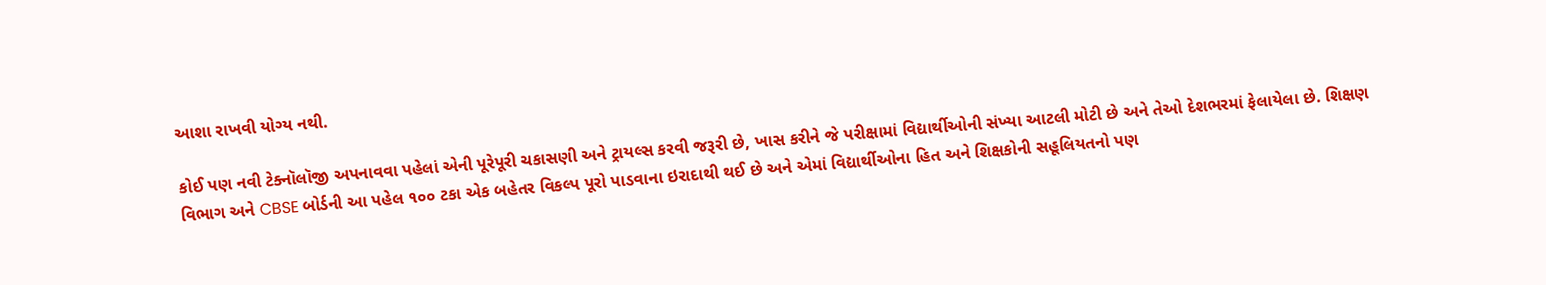આશા રાખવી યોગ્ય નથી.

કોઈ પણ નવી ટેક્નૉલૉજી અપનાવવા પહેલાં એની પૂરેપૂરી ચકાસણી અને ટ્રાયલ્સ કરવી જરૂરી છે, ખાસ કરીને જે પરીક્ષામાં વિદ્યાર્થીઓની સંખ્યા આટલી મોટી છે અને તેઓ દેશભરમાં ફેલાયેલા છે. શિક્ષણ વિભાગ અને CBSE બોર્ડની આ પહેલ ૧૦૦ ટકા એક બહેતર વિકલ્પ પૂરો પાડવાના ઇરાદાથી થઈ છે અને એમાં વિદ્યાર્થીઓના હિત અને શિક્ષકોની સહૂલિયતનો પણ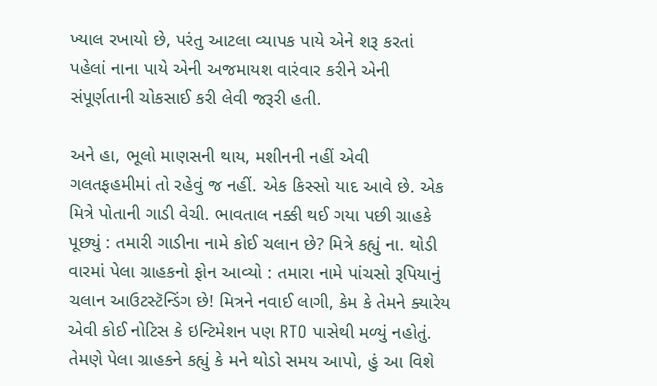ખ્યાલ રખાયો છે, પરંતુ આટલા વ્યાપક પાયે એને શરૂ કરતાં પહેલાં નાના પાયે એની અજમાયશ વારંવાર કરીને એની સંપૂર્ણતાની ચોકસાઈ કરી લેવી જરૂરી હતી.

અને હા, ભૂલો માણસની થાય, મશીનની નહીં એવી ગલતફહમીમાં તો રહેવું જ નહીં. એક કિસ્સો યાદ આવે છે. એક મિત્રે પોતાની ગાડી વેચી. ભાવતાલ નક્કી થઈ ગયા પછી ગ્રાહકે પૂછ્યું : તમારી ગાડીના નામે કોઈ ચલાન છે? મિત્રે કહ્યું ના. થોડી વારમાં પેલા ગ્રાહકનો ફોન આવ્યો : તમારા નામે પાંચસો રૂપિયાનું ચલાન આઉટસ્ટૅન્ડિંગ છે! મિત્રને નવાઈ લાગી, કેમ કે તેમને ક્યારેય એવી કોઈ નોટિસ કે ઇન્ટિમેશન પણ RTO પાસેથી મળ્યું નહોતું. તેમણે પેલા ગ્રાહકને કહ્યું કે મને થોડો સમય આપો, હું આ વિશે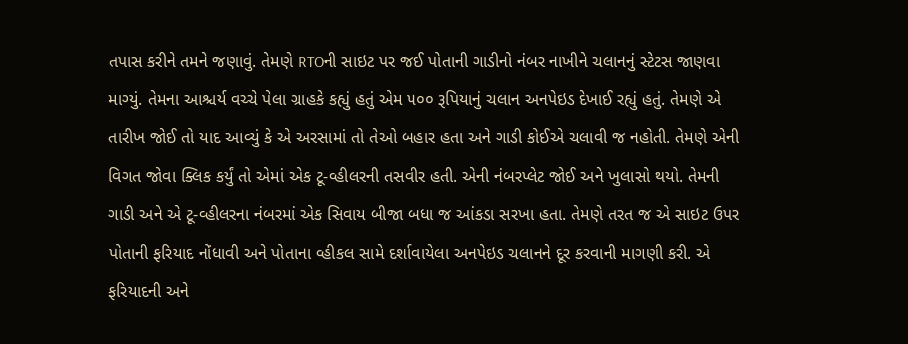તપાસ કરીને તમને જણાવું. તેમણે RTOની સાઇટ પર જઈ પોતાની ગાડીનો નંબર નાખીને ચલાનનું સ્ટેટસ જાણવા માગ્યું. તેમના આશ્ચર્ય વચ્ચે પેલા ગ્રાહકે કહ્યું હતું એમ ૫૦૦ રૂપિયાનું ચલાન અનપેઇડ દેખાઈ રહ્યું હતું. તેમણે એ તારીખ જોઈ તો યાદ આવ્યું કે એ અરસામાં તો તેઓ બહાર હતા અને ગાડી કોઈએ ચલાવી જ નહોતી. તેમણે એની વિગત જોવા ક્લિક કર્યું તો એમાં એક ટૂ-વ્હીલરની તસવીર હતી. એની નંબરપ્લેટ જોઈ અને ખુલાસો થયો. તેમની ગાડી અને એ ટૂ-વ્હીલરના નંબરમાં એક સિવાય બીજા બધા જ આંકડા સરખા હતા. તેમણે તરત જ એ સાઇટ ઉપર પોતાની ફરિયાદ નોંધાવી અને પોતાના વ્હીકલ સામે દર્શાવાયેલા અનપેઇડ ચલાનને દૂર કરવાની માગણી કરી. એ ફરિયાદની અને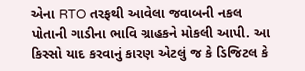એના RTO તરફથી આવેલા જવાબની નકલ પોતાની ગાડીના ભાવિ ગ્રાહકને મોકલી આપી. આ કિસ્સો યાદ કરવાનું કારણ એટલું જ કે ડિજિટલ કે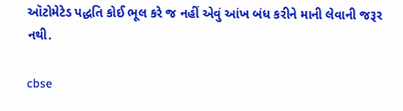ઑટોમેટેડ પદ્ધતિ કોઈ ભૂલ કરે જ નહીં એવું આંખ બંધ કરીને માની લેવાની જરૂર નથી.

cbse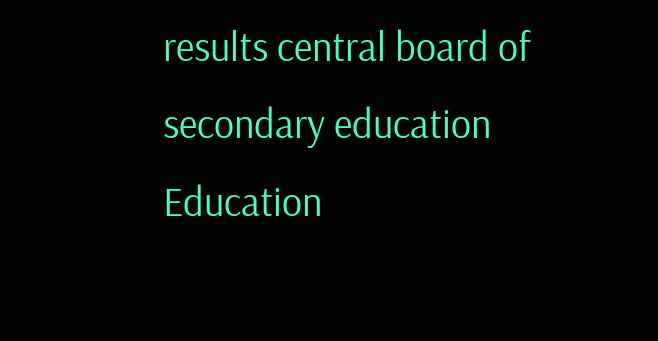results central board of secondary education Education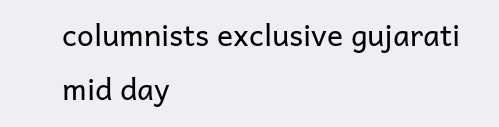columnists exclusive gujarati mid day